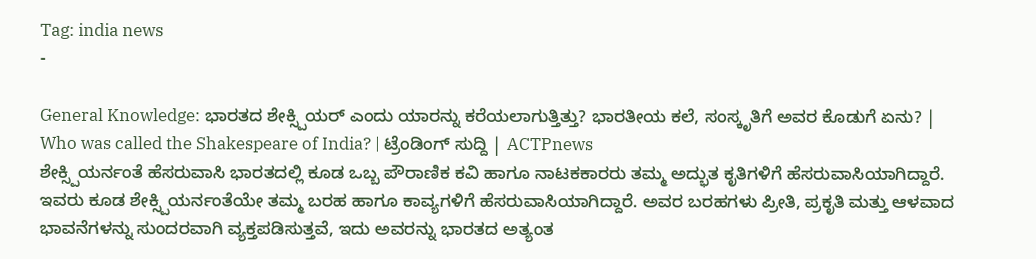Tag: india news
-

General Knowledge: ಭಾರತದ ಶೇಕ್ಸ್ಪಿಯರ್ ಎಂದು ಯಾರನ್ನು ಕರೆಯಲಾಗುತ್ತಿತ್ತು? ಭಾರತೀಯ ಕಲೆ, ಸಂಸ್ಕೃತಿಗೆ ಅವರ ಕೊಡುಗೆ ಏನು? | Who was called the Shakespeare of India? | ಟ್ರೆಂಡಿಂಗ್ ಸುದ್ದಿ | ACTPnews
ಶೇಕ್ಸ್ಪಿಯರ್ನಂತೆ ಹೆಸರುವಾಸಿ ಭಾರತದಲ್ಲಿ ಕೂಡ ಒಬ್ಬ ಪೌರಾಣಿಕ ಕವಿ ಹಾಗೂ ನಾಟಕಕಾರರು ತಮ್ಮ ಅದ್ಭುತ ಕೃತಿಗಳಿಗೆ ಹೆಸರುವಾಸಿಯಾಗಿದ್ದಾರೆ. ಇವರು ಕೂಡ ಶೇಕ್ಸ್ಪಿಯರ್ನಂತೆಯೇ ತಮ್ಮ ಬರಹ ಹಾಗೂ ಕಾವ್ಯಗಳಿಗೆ ಹೆಸರುವಾಸಿಯಾಗಿದ್ದಾರೆ. ಅವರ ಬರಹಗಳು ಪ್ರೀತಿ, ಪ್ರಕೃತಿ ಮತ್ತು ಆಳವಾದ ಭಾವನೆಗಳನ್ನು ಸುಂದರವಾಗಿ ವ್ಯಕ್ತಪಡಿಸುತ್ತವೆ, ಇದು ಅವರನ್ನು ಭಾರತದ ಅತ್ಯಂತ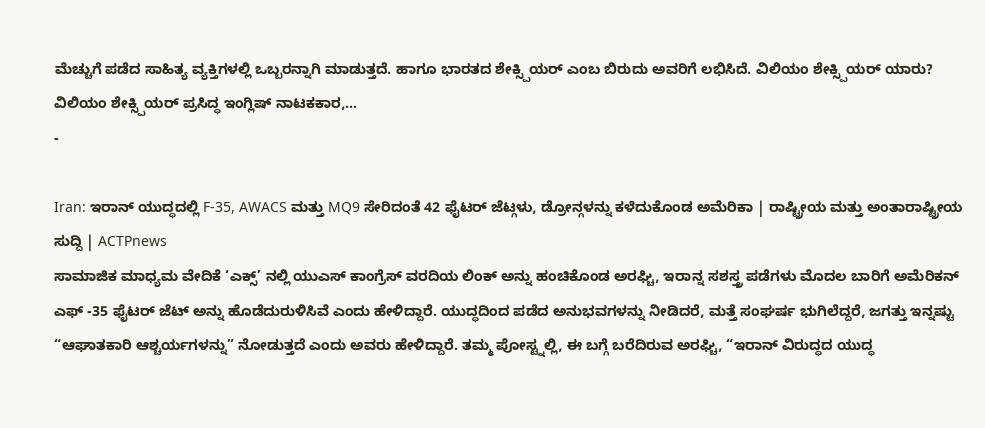ಮೆಚ್ಚುಗೆ ಪಡೆದ ಸಾಹಿತ್ಯ ವ್ಯಕ್ತಿಗಳಲ್ಲಿ ಒಬ್ಬರನ್ನಾಗಿ ಮಾಡುತ್ತದೆ. ಹಾಗೂ ಭಾರತದ ಶೇಕ್ಸ್ಪಿಯರ್ ಎಂಬ ಬಿರುದು ಅವರಿಗೆ ಲಭಿಸಿದೆ. ವಿಲಿಯಂ ಶೇಕ್ಸ್ಪಿಯರ್ ಯಾರು? ವಿಲಿಯಂ ಶೇಕ್ಸ್ಪಿಯರ್ ಪ್ರಸಿದ್ಧ ಇಂಗ್ಲಿಷ್ ನಾಟಕಕಾರ,…
-

Iran: ಇರಾನ್ ಯುದ್ಧದಲ್ಲಿ F-35, AWACS ಮತ್ತು MQ9 ಸೇರಿದಂತೆ 42 ಫೈಟರ್ ಜೆಟ್ಗಳು, ಡ್ರೋನ್ಗಳನ್ನು ಕಳೆದುಕೊಂಡ ಅಮೆರಿಕಾ | ರಾಷ್ಟ್ರೀಯ ಮತ್ತು ಅಂತಾರಾಷ್ಟ್ರೀಯ ಸುದ್ದಿ | ACTPnews
ಸಾಮಾಜಿಕ ಮಾಧ್ಯಮ ವೇದಿಕೆ ‘ಎಕ್ಸ್’ ನಲ್ಲಿ ಯುಎಸ್ ಕಾಂಗ್ರೆಸ್ ವರದಿಯ ಲಿಂಕ್ ಅನ್ನು ಹಂಚಿಕೊಂಡ ಅರಘ್ಚಿ, ಇರಾನ್ನ ಸಶಸ್ತ್ರ ಪಡೆಗಳು ಮೊದಲ ಬಾರಿಗೆ ಅಮೆರಿಕನ್ ಎಫ್ -35 ಫೈಟರ್ ಜೆಟ್ ಅನ್ನು ಹೊಡೆದುರುಳಿಸಿವೆ ಎಂದು ಹೇಳಿದ್ದಾರೆ. ಯುದ್ಧದಿಂದ ಪಡೆದ ಅನುಭವಗಳನ್ನು ನೀಡಿದರೆ, ಮತ್ತೆ ಸಂಘರ್ಷ ಭುಗಿಲೆದ್ದರೆ, ಜಗತ್ತು ಇನ್ನಷ್ಟು “ಆಘಾತಕಾರಿ ಆಶ್ಚರ್ಯಗಳನ್ನು” ನೋಡುತ್ತದೆ ಎಂದು ಅವರು ಹೇಳಿದ್ದಾರೆ. ತಮ್ಮ ಪೋಸ್ಟ್ನಲ್ಲಿ, ಈ ಬಗ್ಗೆ ಬರೆದಿರುವ ಅರಘ್ಚಿ, “ಇರಾನ್ ವಿರುದ್ಧದ ಯುದ್ಧ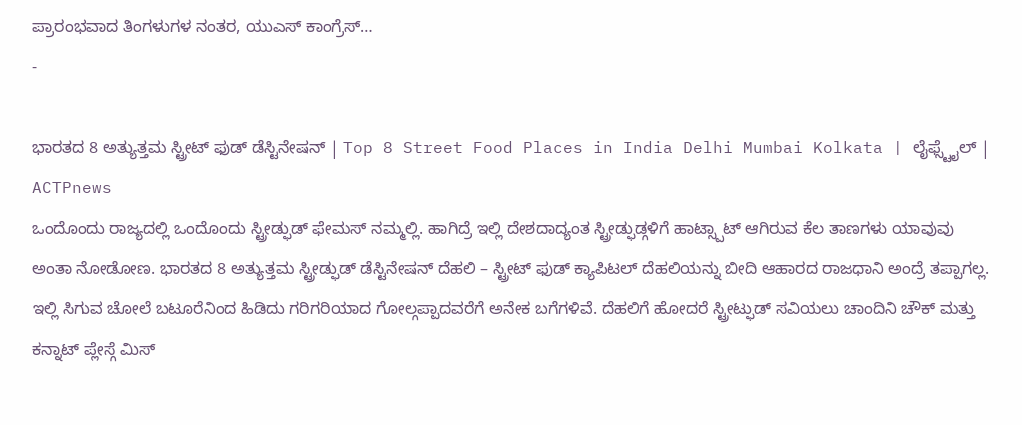ಪ್ರಾರಂಭವಾದ ತಿಂಗಳುಗಳ ನಂತರ, ಯುಎಸ್ ಕಾಂಗ್ರೆಸ್…
-

ಭಾರತದ 8 ಅತ್ಯುತ್ತಮ ಸ್ಟ್ರೀಟ್ ಫುಡ್ ಡೆಸ್ಟಿನೇಷನ್ | Top 8 Street Food Places in India Delhi Mumbai Kolkata | ಲೈಫ್ಸ್ಟೈಲ್ | ACTPnews
ಒಂದೊಂದು ರಾಜ್ಯದಲ್ಲಿ ಒಂದೊಂದು ಸ್ಟ್ರೀಡ್ಫುಡ್ ಫೇಮಸ್ ನಮ್ಮಲ್ಲಿ. ಹಾಗಿದ್ರೆ ಇಲ್ಲಿ ದೇಶದಾದ್ಯಂತ ಸ್ಟ್ರೀಡ್ಫುಡ್ಗಳಿಗೆ ಹಾಟ್ಸ್ಪಾಟ್ ಆಗಿರುವ ಕೆಲ ತಾಣಗಳು ಯಾವುವು ಅಂತಾ ನೋಡೋಣ. ಭಾರತದ 8 ಅತ್ಯುತ್ತಮ ಸ್ಟ್ರೀಡ್ಫುಡ್ ಡೆಸ್ಟಿನೇಷನ್ ದೆಹಲಿ – ಸ್ಟ್ರೀಟ್ ಫುಡ್ ಕ್ಯಾಪಿಟಲ್ ದೆಹಲಿಯನ್ನು ಬೀದಿ ಆಹಾರದ ರಾಜಧಾನಿ ಅಂದ್ರೆ ತಪ್ಪಾಗಲ್ಲ. ಇಲ್ಲಿ ಸಿಗುವ ಚೋಲೆ ಬಟೂರೆನಿಂದ ಹಿಡಿದು ಗರಿಗರಿಯಾದ ಗೋಲ್ಗಪ್ಪಾದವರೆಗೆ ಅನೇಕ ಬಗೆಗಳಿವೆ. ದೆಹಲಿಗೆ ಹೋದರೆ ಸ್ಟ್ರೀಟ್ಫುಡ್ ಸವಿಯಲು ಚಾಂದಿನಿ ಚೌಕ್ ಮತ್ತು ಕನ್ನಾಟ್ ಪ್ಲೇಸ್ಗೆ ಮಿಸ್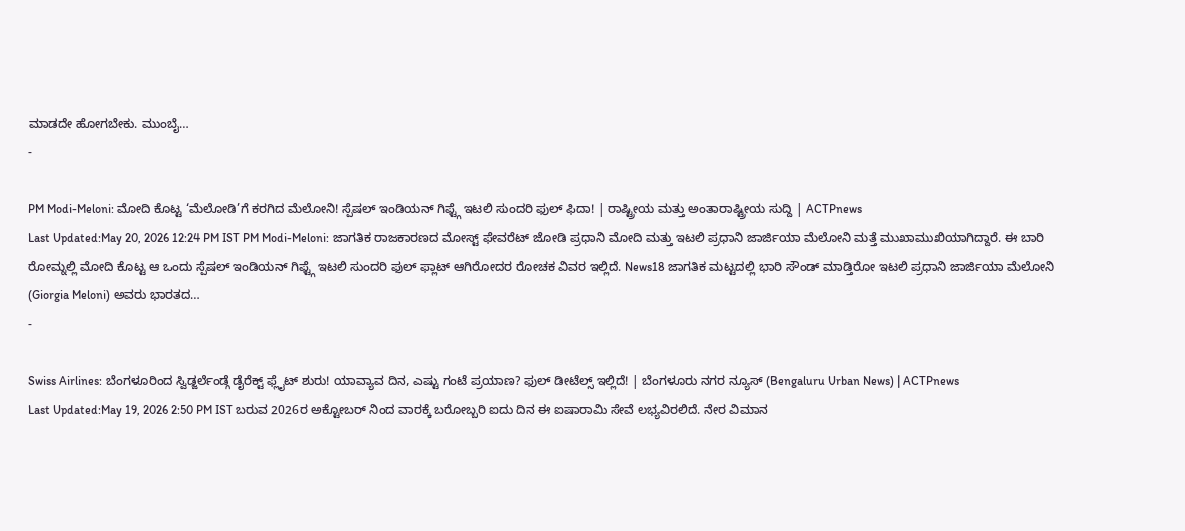ಮಾಡದೇ ಹೋಗಬೇಕು. ಮುಂಬೈ…
-

PM Modi-Meloni: ಮೋದಿ ಕೊಟ್ಟ ‘ಮೆಲೋಡಿ’ಗೆ ಕರಗಿದ ಮೆಲೋನಿ! ಸ್ಪೆಷಲ್ ಇಂಡಿಯನ್ ಗಿಫ್ಟ್ಗೆ ಇಟಲಿ ಸುಂದರಿ ಫುಲ್ ಫಿದಾ! | ರಾಷ್ಟ್ರೀಯ ಮತ್ತು ಅಂತಾರಾಷ್ಟ್ರೀಯ ಸುದ್ದಿ | ACTPnews
Last Updated:May 20, 2026 12:24 PM IST PM Modi-Meloni: ಜಾಗತಿಕ ರಾಜಕಾರಣದ ಮೋಸ್ಟ್ ಫೇವರೆಟ್ ಜೋಡಿ ಪ್ರಧಾನಿ ಮೋದಿ ಮತ್ತು ಇಟಲಿ ಪ್ರಧಾನಿ ಜಾರ್ಜಿಯಾ ಮೆಲೋನಿ ಮತ್ತೆ ಮುಖಾಮುಖಿಯಾಗಿದ್ದಾರೆ. ಈ ಬಾರಿ ರೋಮ್ನಲ್ಲಿ ಮೋದಿ ಕೊಟ್ಟ ಆ ಒಂದು ಸ್ಪೆಷಲ್ ಇಂಡಿಯನ್ ಗಿಫ್ಟ್ಗೆ ಇಟಲಿ ಸುಂದರಿ ಫುಲ್ ಫ್ಲಾಟ್ ಆಗಿರೋದರ ರೋಚಕ ವಿವರ ಇಲ್ಲಿದೆ. News18 ಜಾಗತಿಕ ಮಟ್ಟದಲ್ಲಿ ಭಾರಿ ಸೌಂಡ್ ಮಾಡ್ತಿರೋ ಇಟಲಿ ಪ್ರಧಾನಿ ಜಾರ್ಜಿಯಾ ಮೆಲೋನಿ (Giorgia Meloni) ಅವರು ಭಾರತದ…
-

Swiss Airlines: ಬೆಂಗಳೂರಿಂದ ಸ್ವಿಡ್ಜರ್ಲೆಂಡ್ಗೆ ಡೈರೆಕ್ಟ್ ಫ್ಲೈಟ್ ಶುರು! ಯಾವ್ಯಾವ ದಿನ, ಎಷ್ಟು ಗಂಟೆ ಪ್ರಯಾಣ? ಫುಲ್ ಡೀಟೆಲ್ಸ್ ಇಲ್ಲಿದೆ! | ಬೆಂಗಳೂರು ನಗರ ನ್ಯೂಸ್ (Bengaluru Urban News) | ACTPnews
Last Updated:May 19, 2026 2:50 PM IST ಬರುವ 2026ರ ಅಕ್ಟೋಬರ್ ನಿಂದ ವಾರಕ್ಕೆ ಬರೋಬ್ಬರಿ ಐದು ದಿನ ಈ ಐಷಾರಾಮಿ ಸೇವೆ ಲಭ್ಯವಿರಲಿದೆ. ನೇರ ವಿಮಾನ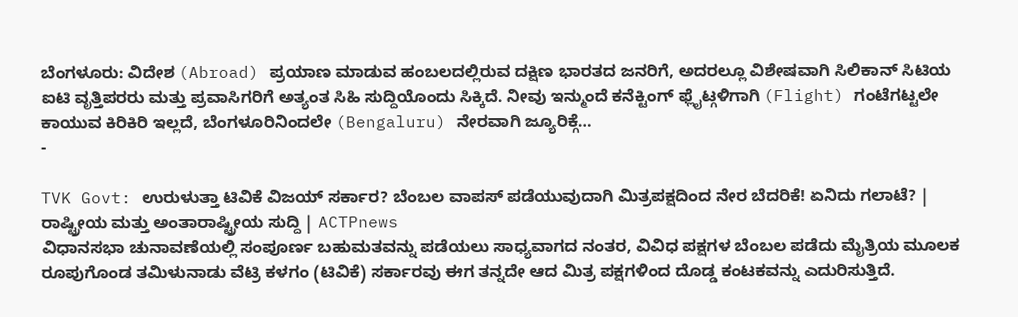ಬೆಂಗಳೂರು: ವಿದೇಶ (Abroad) ಪ್ರಯಾಣ ಮಾಡುವ ಹಂಬಲದಲ್ಲಿರುವ ದಕ್ಷಿಣ ಭಾರತದ ಜನರಿಗೆ, ಅದರಲ್ಲೂ ವಿಶೇಷವಾಗಿ ಸಿಲಿಕಾನ್ ಸಿಟಿಯ ಐಟಿ ವೃತ್ತಿಪರರು ಮತ್ತು ಪ್ರವಾಸಿಗರಿಗೆ ಅತ್ಯಂತ ಸಿಹಿ ಸುದ್ದಿಯೊಂದು ಸಿಕ್ಕಿದೆ. ನೀವು ಇನ್ಮುಂದೆ ಕನೆಕ್ಟಿಂಗ್ ಫ್ಲೈಟ್ಗಳಿಗಾಗಿ (Flight) ಗಂಟೆಗಟ್ಟಲೇ ಕಾಯುವ ಕಿರಿಕಿರಿ ಇಲ್ಲದೆ, ಬೆಂಗಳೂರಿನಿಂದಲೇ (Bengaluru) ನೇರವಾಗಿ ಜ್ಯೂರಿಕ್ಗೆ…
-

TVK Govt: ಉರುಳುತ್ತಾ ಟಿವಿಕೆ ವಿಜಯ್ ಸರ್ಕಾರ? ಬೆಂಬಲ ವಾಪಸ್ ಪಡೆಯುವುದಾಗಿ ಮಿತ್ರಪಕ್ಷದಿಂದ ನೇರ ಬೆದರಿಕೆ! ಏನಿದು ಗಲಾಟೆ? | ರಾಷ್ಟ್ರೀಯ ಮತ್ತು ಅಂತಾರಾಷ್ಟ್ರೀಯ ಸುದ್ದಿ | ACTPnews
ವಿಧಾನಸಭಾ ಚುನಾವಣೆಯಲ್ಲಿ ಸಂಪೂರ್ಣ ಬಹುಮತವನ್ನು ಪಡೆಯಲು ಸಾಧ್ಯವಾಗದ ನಂತರ, ವಿವಿಧ ಪಕ್ಷಗಳ ಬೆಂಬಲ ಪಡೆದು ಮೈತ್ರಿಯ ಮೂಲಕ ರೂಪುಗೊಂಡ ತಮಿಳುನಾಡು ವೆಟ್ರಿ ಕಳಗಂ (ಟಿವಿಕೆ) ಸರ್ಕಾರವು ಈಗ ತನ್ನದೇ ಆದ ಮಿತ್ರ ಪಕ್ಷಗಳಿಂದ ದೊಡ್ಡ ಕಂಟಕವನ್ನು ಎದುರಿಸುತ್ತಿದೆ.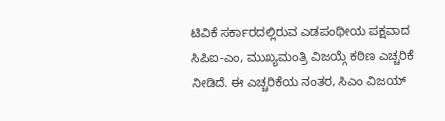ಟಿವಿಕೆ ಸರ್ಕಾರದಲ್ಲಿರುವ ಎಡಪಂಥೀಯ ಪಕ್ಷವಾದ ಸಿಪಿಐ-ಎಂ, ಮುಖ್ಯಮಂತ್ರಿ ವಿಜಯ್ಗೆ ಕಠಿಣ ಎಚ್ಚರಿಕೆ ನೀಡಿದೆ. ಈ ಎಚ್ಚರಿಕೆಯ ನಂತರ, ಸಿಎಂ ವಿಜಯ್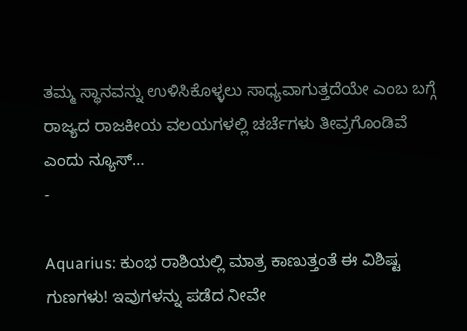ತಮ್ಮ ಸ್ಥಾನವನ್ನು ಉಳಿಸಿಕೊಳ್ಳಲು ಸಾಧ್ಯವಾಗುತ್ತದೆಯೇ ಎಂಬ ಬಗ್ಗೆ ರಾಜ್ಯದ ರಾಜಕೀಯ ವಲಯಗಳಲ್ಲಿ ಚರ್ಚೆಗಳು ತೀವ್ರಗೊಂಡಿವೆ ಎಂದು ನ್ಯೂಸ್…
-

Aquarius: ಕುಂಭ ರಾಶಿಯಲ್ಲಿ ಮಾತ್ರ ಕಾಣುತ್ತಂತೆ ಈ ವಿಶಿಷ್ಟ ಗುಣಗಳು! ಇವುಗಳನ್ನು ಪಡೆದ ನೀವೇ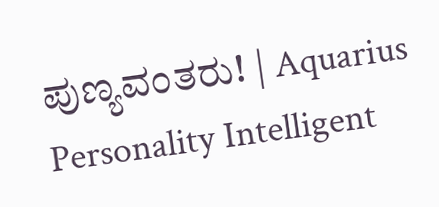ಪುಣ್ಯವಂತರು! | Aquarius Personality Intelligent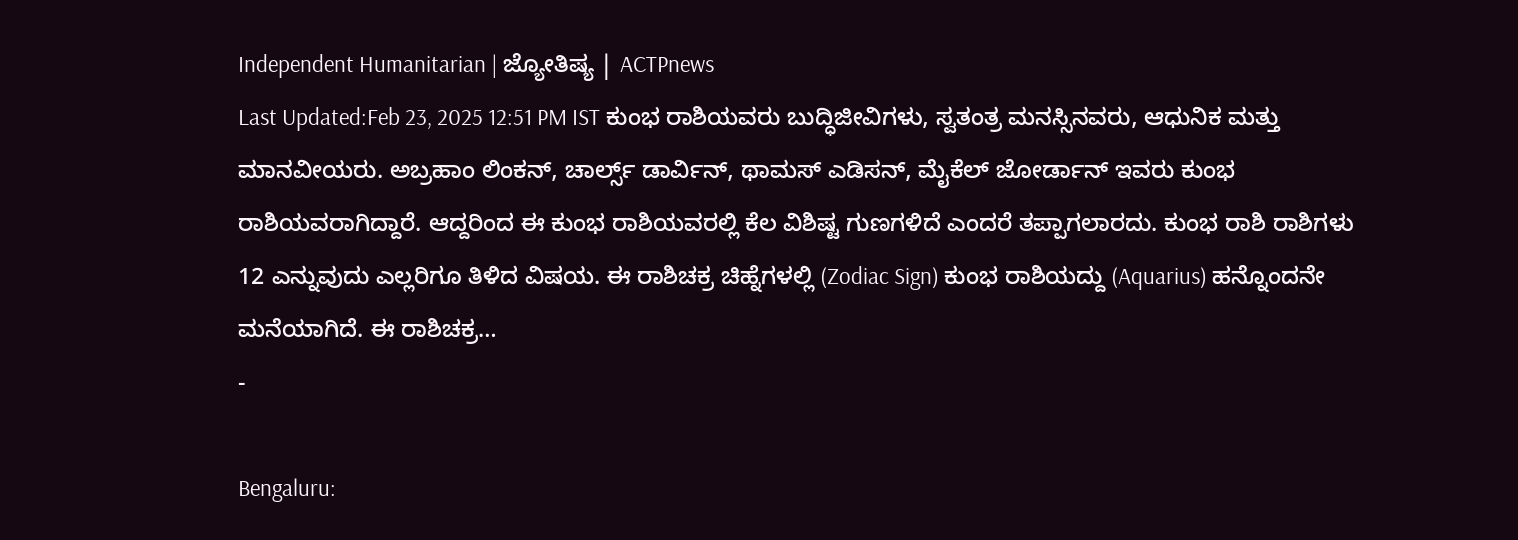Independent Humanitarian | ಜ್ಯೋತಿಷ್ಯ | ACTPnews
Last Updated:Feb 23, 2025 12:51 PM IST ಕುಂಭ ರಾಶಿಯವರು ಬುದ್ಧಿಜೀವಿಗಳು, ಸ್ವತಂತ್ರ ಮನಸ್ಸಿನವರು, ಆಧುನಿಕ ಮತ್ತು ಮಾನವೀಯರು. ಅಬ್ರಹಾಂ ಲಿಂಕನ್, ಚಾರ್ಲ್ಸ್ ಡಾರ್ವಿನ್, ಥಾಮಸ್ ಎಡಿಸನ್, ಮೈಕೆಲ್ ಜೋರ್ಡಾನ್ ಇವರು ಕುಂಭ ರಾಶಿಯವರಾಗಿದ್ದಾರೆ. ಆದ್ದರಿಂದ ಈ ಕುಂಭ ರಾಶಿಯವರಲ್ಲಿ ಕೆಲ ವಿಶಿಷ್ಟ ಗುಣಗಳಿದೆ ಎಂದರೆ ತಪ್ಪಾಗಲಾರದು. ಕುಂಭ ರಾಶಿ ರಾಶಿಗಳು 12 ಎನ್ನುವುದು ಎಲ್ಲರಿಗೂ ತಿಳಿದ ವಿಷಯ. ಈ ರಾಶಿಚಕ್ರ ಚಿಹ್ನೆಗಳಲ್ಲಿ (Zodiac Sign) ಕುಂಭ ರಾಶಿಯದ್ದು (Aquarius) ಹನ್ನೊಂದನೇ ಮನೆಯಾಗಿದೆ. ಈ ರಾಶಿಚಕ್ರ…
-

Bengaluru: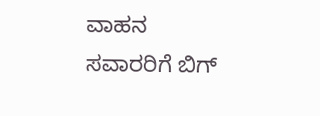ವಾಹನ ಸವಾರರಿಗೆ ಬಿಗ್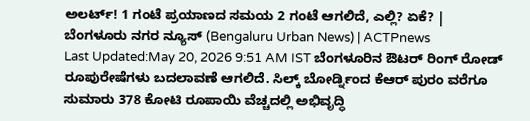ಅಲರ್ಟ್! 1 ಗಂಟೆ ಪ್ರಯಾಣದ ಸಮಯ 2 ಗಂಟೆ ಆಗಲಿದೆ, ಎಲ್ಲಿ? ಏಕೆ? | ಬೆಂಗಳೂರು ನಗರ ನ್ಯೂಸ್ (Bengaluru Urban News) | ACTPnews
Last Updated:May 20, 2026 9:51 AM IST ಬೆಂಗಳೂರಿನ ಔಟರ್ ರಿಂಗ್ ರೋಡ್ ರೂಪುರೇಷೆಗಳು ಬದಲಾವಣೆ ಆಗಲಿದೆ. ಸಿಲ್ಕ್ ಬೋರ್ಡ್ನಿಂದ ಕೆಆರ್ ಪುರಂ ವರೆಗೂ ಸುಮಾರು 378 ಕೋಟಿ ರೂಪಾಯಿ ವೆಚ್ಚದಲ್ಲಿ ಅಭಿವೃದ್ಧಿ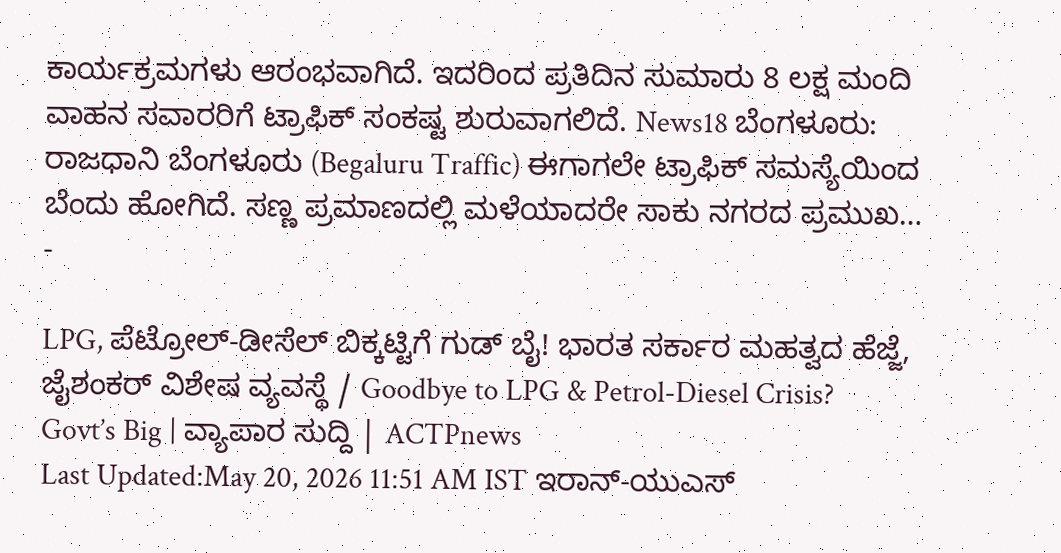ಕಾರ್ಯಕ್ರಮಗಳು ಆರಂಭವಾಗಿದೆ. ಇದರಿಂದ ಪ್ರತಿದಿನ ಸುಮಾರು 8 ಲಕ್ಷ ಮಂದಿ ವಾಹನ ಸವಾರರಿಗೆ ಟ್ರಾಫಿಕ್ ಸಂಕಷ್ಟ ಶುರುವಾಗಲಿದೆ. News18 ಬೆಂಗಳೂರು: ರಾಜಧಾನಿ ಬೆಂಗಳೂರು (Begaluru Traffic) ಈಗಾಗಲೇ ಟ್ರಾಫಿಕ್ ಸಮಸ್ಯೆಯಿಂದ ಬೆಂದು ಹೋಗಿದೆ. ಸಣ್ಣ ಪ್ರಮಾಣದಲ್ಲಿ ಮಳೆಯಾದರೇ ಸಾಕು ನಗರದ ಪ್ರಮುಖ…
-

LPG, ಪೆಟ್ರೋಲ್-ಡೀಸೆಲ್ ಬಿಕ್ಕಟ್ಟಿಗೆ ಗುಡ್ ಬೈ! ಭಾರತ ಸರ್ಕಾರ ಮಹತ್ವದ ಹೆಜ್ಜೆ, ಜೈಶಂಕರ್ ವಿಶೇಷ ವ್ಯವಸ್ಥೆ / Goodbye to LPG & Petrol-Diesel Crisis? Govt’s Big | ವ್ಯಾಪಾರ ಸುದ್ದಿ | ACTPnews
Last Updated:May 20, 2026 11:51 AM IST ಇರಾನ್-ಯುಎಸ್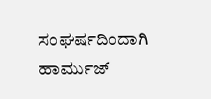ಸಂಘರ್ಷದಿಂದಾಗಿ ಹಾರ್ಮುಜ್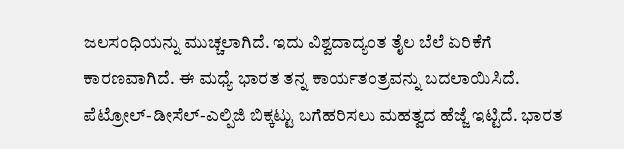ಜಲಸಂಧಿಯನ್ನು ಮುಚ್ಚಲಾಗಿದೆ. ಇದು ವಿಶ್ವದಾದ್ಯಂತ ತೈಲ ಬೆಲೆ ಏರಿಕೆಗೆ ಕಾರಣವಾಗಿದೆ. ಈ ಮಧ್ಯೆ ಭಾರತ ತನ್ನ ಕಾರ್ಯತಂತ್ರವನ್ನು ಬದಲಾಯಿಸಿದೆ. ಪೆಟ್ರೋಲ್-ಡೀಸೆಲ್-ಎಲ್ಪಿಜಿ ಬಿಕ್ಕಟ್ಟು ಬಗೆಹರಿಸಲು ಮಹತ್ವದ ಹೆಜ್ಜೆ ಇಟ್ಟಿದೆ. ಭಾರತ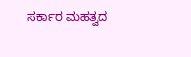ಸರ್ಕಾರ ಮಹತ್ವದ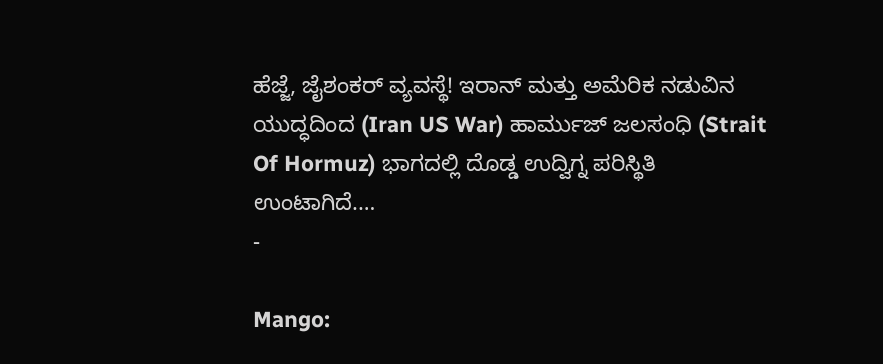ಹೆಜ್ಜೆ, ಜೈಶಂಕರ್ ವ್ಯವಸ್ಥೆ! ಇರಾನ್ ಮತ್ತು ಅಮೆರಿಕ ನಡುವಿನ ಯುದ್ಧದಿಂದ (Iran US War) ಹಾರ್ಮುಜ್ ಜಲಸಂಧಿ (Strait Of Hormuz) ಭಾಗದಲ್ಲಿ ದೊಡ್ಡ ಉದ್ವಿಗ್ನ ಪರಿಸ್ಥಿತಿ ಉಂಟಾಗಿದೆ.…
-

Mango: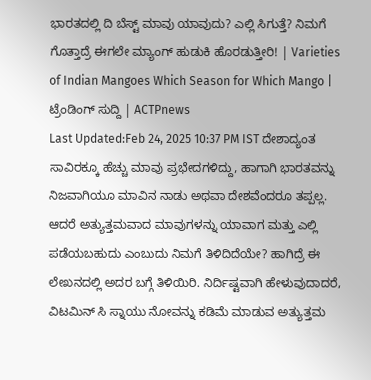ಭಾರತದಲ್ಲಿ ದಿ ಬೆಸ್ಟ್ ಮಾವು ಯಾವುದು? ಎಲ್ಲಿ ಸಿಗುತ್ತೆ? ನಿಮಗೆ ಗೊತ್ತಾದ್ರೆ ಈಗಲೇ ಮ್ಯಾಂಗ್ ಹುಡುಕಿ ಹೊರಡುತ್ತೀರಿ! | Varieties of Indian Mangoes Which Season for Which Mango | ಟ್ರೆಂಡಿಂಗ್ ಸುದ್ದಿ | ACTPnews
Last Updated:Feb 24, 2025 10:37 PM IST ದೇಶಾದ್ಯಂತ ಸಾವಿರಕ್ಕೂ ಹೆಚ್ಚು ಮಾವು ಪ್ರಭೇದಗಳಿದ್ದು, ಹಾಗಾಗಿ ಭಾರತವನ್ನು ನಿಜವಾಗಿಯೂ ಮಾವಿನ ನಾಡು ಅಥವಾ ದೇಶವೆಂದರೂ ತಪ್ಪಲ್ಲ. ಆದರೆ ಅತ್ಯುತ್ತಮವಾದ ಮಾವುಗಳನ್ನು ಯಾವಾಗ ಮತ್ತು ಎಲ್ಲಿ ಪಡೆಯಬಹುದು ಎಂಬುದು ನಿಮಗೆ ತಿಳಿದಿದೆಯೇ? ಹಾಗಿದ್ರೆ ಈ ಲೇಖನದಲ್ಲಿ ಅದರ ಬಗ್ಗೆ ತಿಳಿಯಿರಿ. ನಿರ್ದಿಷ್ಟವಾಗಿ ಹೇಳುವುದಾದರೆ, ವಿಟಮಿನ್ ಸಿ ಸ್ನಾಯು ನೋವನ್ನು ಕಡಿಮೆ ಮಾಡುವ ಅತ್ಯುತ್ತಮ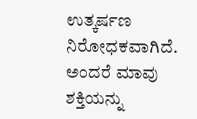ಉತ್ಕರ್ಷಣ ನಿರೋಧಕವಾಗಿದೆ. ಅಂದರೆ ಮಾವು ಶಕ್ತಿಯನ್ನು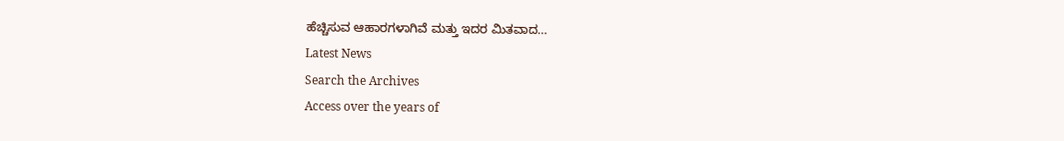ಹೆಚ್ಚಿಸುವ ಆಹಾರಗಳಾಗಿವೆ ಮತ್ತು ಇದರ ಮಿತವಾದ…
Latest News
Search the Archives
Access over the years of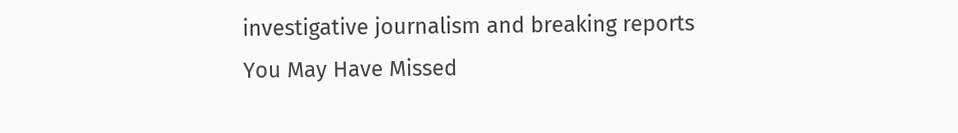investigative journalism and breaking reports
You May Have Missed